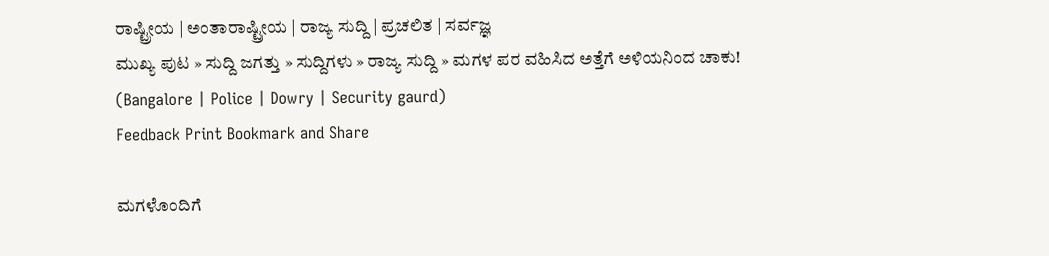ರಾಷ್ಟ್ರೀಯ | ಅಂತಾರಾಷ್ಟ್ರೀಯ | ರಾಜ್ಯ ಸುದ್ದಿ | ಪ್ರಚಲಿತ | ಸರ್ವಜ್ಞ
ಮುಖ್ಯ ಪುಟ » ಸುದ್ದಿ ಜಗತ್ತು » ಸುದ್ದಿಗಳು » ರಾಜ್ಯ ಸುದ್ದಿ » ಮಗಳ ಪರ ವಹಿಸಿದ ಅತ್ತೆಗೆ ಅಳಿಯನಿಂದ ಚಾಕು! (Bangalore | Police | Dowry | Security gaurd)
Feedback Print Bookmark and Share

ಮಗಳೊಂದಿಗೆ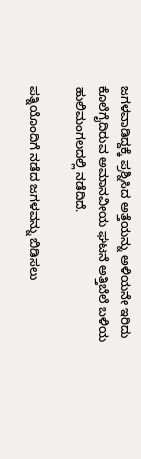ಜಗಳವಾಡಿದ್ದಕ್ಕೆ ಪ್ರಶ್ನಿಸಿದ ಅತ್ತೆಯನ್ನು ಅಳಿಯನೇ ಇರಿದು ಕೊಲೆಗೈದಿರುವ ಅಮಾನವೀಯ ಘಟನೆ ಅತ್ತಿಬೆಲೆ ಬಳಿಯ ಹುಲಿಮಂಗಲದಲ್ಲಿ ನಡೆದಿದೆ.

ಪತ್ನಿಯೊಂದಿಗೆ ನಡೆದ ಜಗಳವನ್ನು ಬಿಡಿಸಲು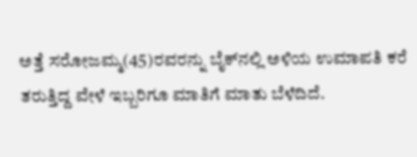ಅತ್ತೆ ಸರೋಜಮ್ಮ(45)ರವರನ್ನು ಬೈಕ್‌ನಲ್ಲಿ ಅಳಿಯ ಉಮಾಪತಿ ಕರೆ ತರುತ್ತಿದ್ದ ವೇಳೆ ಇಬ್ಬರಿಗೂ ಮಾತಿಗೆ ಮಾತು ಬೆಳೆದಿದೆ.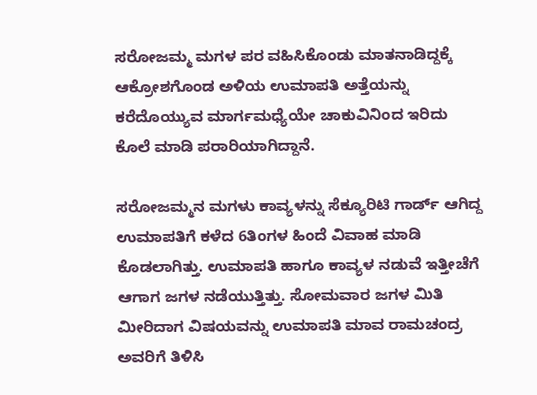ಸರೋಜಮ್ಮ ಮಗಳ ಪರ ವಹಿಸಿಕೊಂಡು ಮಾತನಾಡಿದ್ದಕ್ಕೆ ಆಕ್ರೋಶಗೊಂಡ ಅಳಿಯ ಉಮಾಪತಿ ಅತ್ತೆಯನ್ನು ಕರೆದೊಯ್ಯುವ ಮಾರ್ಗಮಧ್ಯೆಯೇ ಚಾಕುವಿನಿಂದ ಇರಿದು ಕೊಲೆ ಮಾಡಿ ಪರಾರಿಯಾಗಿದ್ದಾನೆ.

ಸರೋಜಮ್ಮನ ಮಗಳು ಕಾವ್ಯಳನ್ನು ಸೆಕ್ಯೂರಿಟಿ ಗಾರ್ಡ್ ಆಗಿದ್ದ ಉಮಾಪತಿಗೆ ಕಳೆದ 6ತಿಂಗಳ ಹಿಂದೆ ವಿವಾಹ ಮಾಡಿ ಕೊಡಲಾಗಿತ್ತು. ಉಮಾಪತಿ ಹಾಗೂ ಕಾವ್ಯಳ ನಡುವೆ ಇತ್ತೀಚೆಗೆ ಆಗಾಗ ಜಗಳ ನಡೆಯುತ್ತಿತ್ತು. ಸೋಮವಾರ ಜಗಳ ಮಿತಿ ಮೀರಿದಾಗ ವಿಷಯವನ್ನು ಉಮಾಪತಿ ಮಾವ ರಾಮಚಂದ್ರ ಅವರಿಗೆ ತಿಳಿಸಿ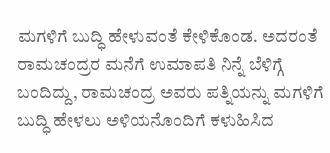ಮಗಳಿಗೆ ಬುದ್ಧಿ ಹೇಳುವಂತೆ ಕೇಳಿಕೊಂಡ. ಅದರಂತೆ ರಾಮಚಂದ್ರರ ಮನೆಗೆ ಉಮಾಪತಿ ನಿನ್ನೆ ಬೆಳಿಗ್ಗೆ ಬಂದಿದ್ದು, ರಾಮಚಂದ್ರ ಅವರು ಪತ್ನಿಯನ್ನು ಮಗಳಿಗೆ ಬುದ್ಧಿ ಹೇಳಲು ಅಳಿಯನೊಂದಿಗೆ ಕಳುಹಿಸಿದ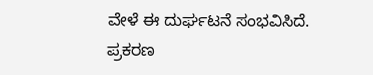ವೇಳೆ ಈ ದುರ್ಘಟನೆ ಸಂಭವಿಸಿದೆ. ಪ್ರಕರಣ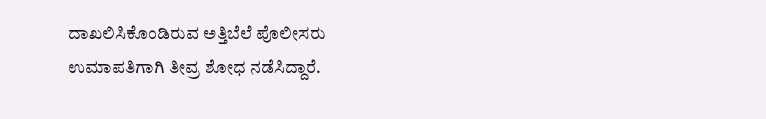ದಾಖಲಿಸಿಕೊಂಡಿರುವ ಅತ್ತಿಬೆಲೆ ಪೊಲೀಸರು ಉಮಾಪತಿಗಾಗಿ ತೀವ್ರ ಶೋಧ ನಡೆಸಿದ್ದಾರೆ.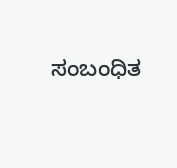ಸಂಬಂಧಿತ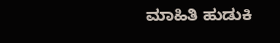ಮಾಹಿತಿ ಹುಡುಕಿ